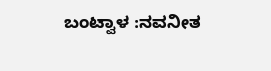ಬಂಟ್ವಾಳ :ನವನೀತ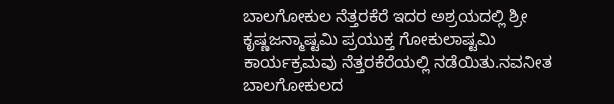ಬಾಲಗೋಕುಲ ನೆತ್ತರಕೆರೆ ಇದರ ಅಶ್ರಯದಲ್ಲಿ ಶ್ರೀ ಕೃಷ್ಣಜನ್ಮಾಷ್ಟಮಿ ಪ್ರಯುಕ್ತ ಗೋಕುಲಾಷ್ಟಮಿ ಕಾರ್ಯಕ್ರಮವು ನೆತ್ತರಕೆರೆಯಲ್ಲಿ ನಡೆಯಿತು.ನವನೀತ ಬಾಲಗೋಕುಲದ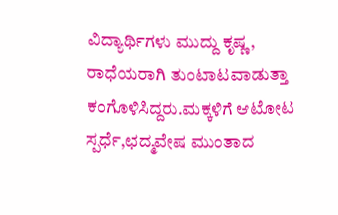ವಿದ್ಯಾರ್ಥಿಗಳು ಮುದ್ದು ಕೃಷ್ಣ, ರಾಧೆಯರಾಗಿ ತುಂಟಾಟವಾಡುತ್ತಾ ಕಂಗೊಳಿಸಿದ್ದರು.ಮಕ್ಕಳಿಗೆ ಆಟೋಟ ಸ್ಪರ್ಧೆ,ಛದ್ಮವೇಷ ಮುಂತಾದ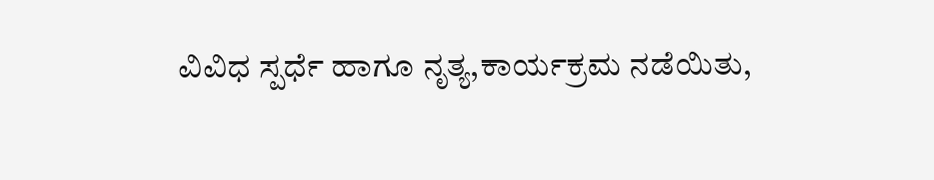ವಿವಿಧ ಸ್ಪರ್ಧೆ ಹಾಗೂ ನೃತ್ಯ,ಕಾರ್ಯಕ್ರಮ ನಡೆಯಿತು,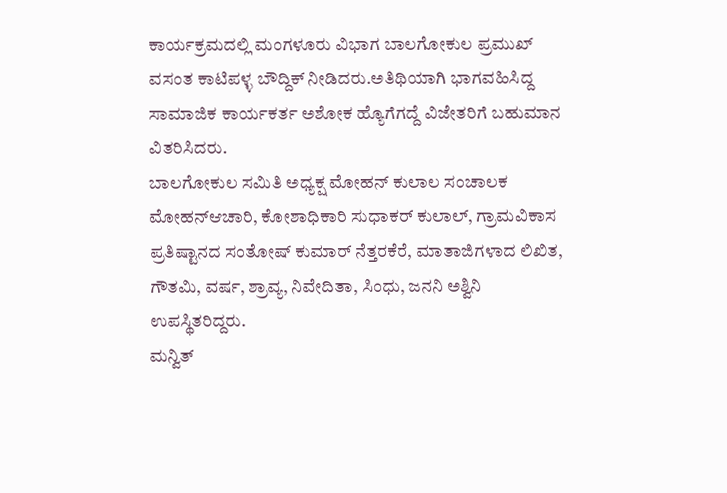ಕಾರ್ಯಕ್ರಮದಲ್ಲಿ ಮಂಗಳೂರು ವಿಭಾಗ ಬಾಲಗೋಕುಲ ಪ್ರಮುಖ್ ವಸಂತ ಕಾಟಿಪಳ್ಳ ಬೌದ್ದಿಕ್ ನೀಡಿದರು.ಅತಿಥಿಯಾಗಿ ಭಾಗವಹಿಸಿದ್ದ ಸಾಮಾಜಿಕ ಕಾರ್ಯಕರ್ತ ಅಶೋಕ ಹ್ಯೊಗೆಗದ್ದೆ ವಿಜೇತರಿಗೆ ಬಹುಮಾನ ವಿತರಿಸಿದರು.
ಬಾಲಗೋಕುಲ ಸಮಿತಿ ಅಧ್ಯಕ್ಷ ಮೋಹನ್ ಕುಲಾಲ ಸಂಚಾಲಕ ಮೋಹನ್ಆಚಾರಿ, ಕೋಶಾಧಿಕಾರಿ ಸುಧಾಕರ್ ಕುಲಾಲ್, ಗ್ರಾಮವಿಕಾಸ ಪ್ರತಿಷ್ಟಾನದ ಸಂತೋಷ್ ಕುಮಾರ್ ನೆತ್ತರಕೆರೆ, ಮಾತಾಜಿಗಳಾದ ಲಿಖಿತ, ಗೌತಮಿ, ವರ್ಷ, ಶ್ರಾವ್ಯ, ನಿವೇದಿತಾ, ಸಿಂಧು, ಜನನಿ ಅಶ್ವಿನಿ ಉಪಸ್ಥಿತರಿದ್ದರು.
ಮನ್ವಿತ್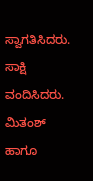ಸ್ವಾಗತಿಸಿದರು. ಸಾಕ್ಷಿ ವಂದಿಸಿದರು. ಮಿತಂಶ್ ಹಾಗೂ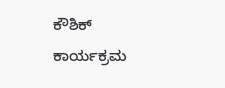ಕೌಶಿಕ್ ಕಾರ್ಯಕ್ರಮ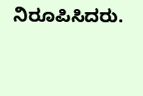ನಿರೂಪಿಸಿದರು.